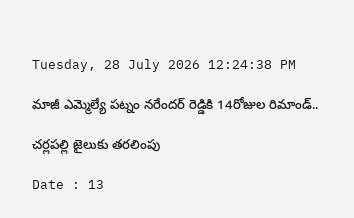Tuesday, 28 July 2026 12:24:38 PM

మాజీ ఎమ్మెల్యే పట్నం నరేందర్ రెడ్డికి 14రోజుల రిమాండ్..

చర్లపల్లి జైలుకు తరలింపు

Date : 13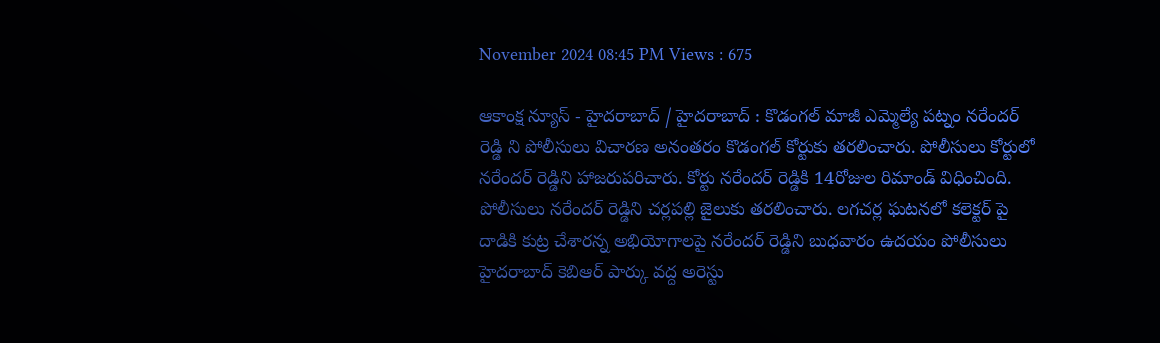November 2024 08:45 PM Views : 675

ఆకాంక్ష న్యూస్ - హైదరాబాద్ / హైదరాబాద్ : కొడంగల్ మాజీ ఎమ్మెల్యే పట్నం నరేందర్ రెడ్డి ని పోలీసులు విచారణ అనంతరం కొడంగల్ కోర్టుకు తరలించారు. పోలీసులు కోర్టులో నరేందర్ రెడ్డిని హాజరుపరిచారు. కోర్టు నరేందర్ రెడ్డికి 14రోజుల రిమాండ్ విధించింది. పోలీసులు నరేందర్ రెడ్డిని చర్లపల్లి జైలుకు తరలించారు. లగచర్ల ఘటనలో కలెక్టర్ పై దాడికి కుట్ర చేశారన్న అభియోగాలపై నరేందర్ రెడ్డిని బుధవారం ఉదయం పోలీసులు హైదరాబాద్ కెబిఆర్ పార్కు వద్ద అరెస్టు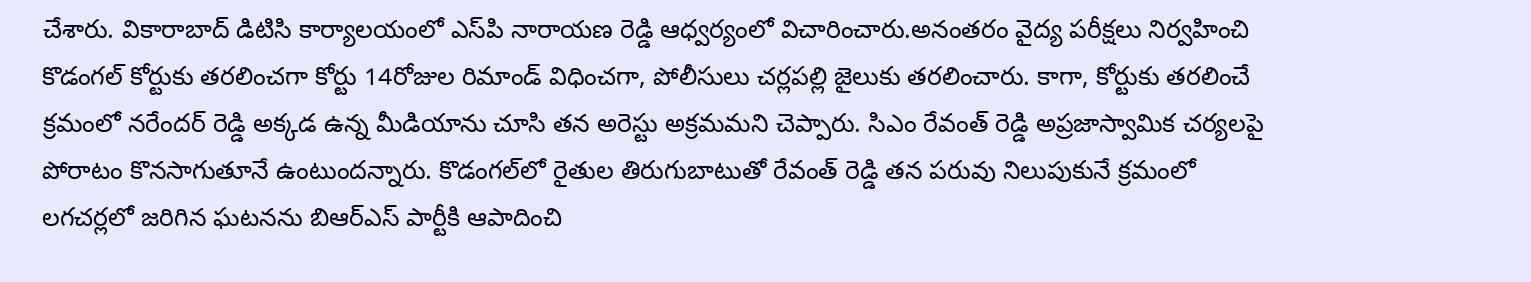చేశారు. వికారాబాద్ డిటిసి కార్యాలయంలో ఎస్‌పి నారాయణ రెడ్డి ఆధ్వర్యంలో విచారించారు.అనంతరం వైద్య పరీక్షలు నిర్వహించి కొడంగల్ కోర్టుకు తరలించగా కోర్టు 14రోజుల రిమాండ్ విధించగా, పోలీసులు చర్లపల్లి జైలుకు తరలించారు. కాగా, కోర్టుకు తరలించే క్రమంలో నరేందర్ రెడ్డి అక్కడ ఉన్న మీడియాను చూసి తన అరెస్టు అక్రమమని చెప్పారు. సిఎం రేవంత్ రెడ్డి అప్రజాస్వామిక చర్యలపై పోరాటం కొనసాగుతూనే ఉంటుందన్నారు. కొడంగల్‌లో రైతుల తిరుగుబాటుతో రేవంత్ రెడ్డి తన పరువు నిలుపుకునే క్రమంలో లగచర్లలో జరిగిన ఘటనను బిఆర్‌ఎస్ పార్టీకి ఆపాదించి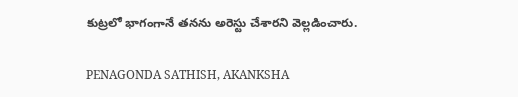కుట్రలో భాగంగానే తనను అరెస్టు చేశారని వెల్లడించారు.

PENAGONDA SATHISH, AKANKSHA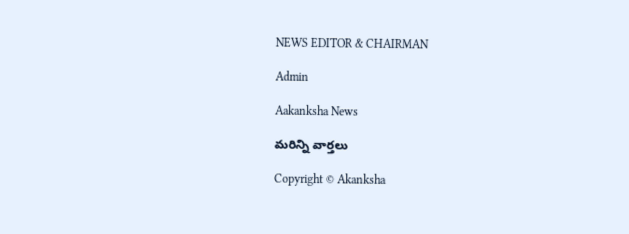NEWS EDITOR & CHAIRMAN

Admin

Aakanksha News

మరిన్ని వార్తలు

Copyright © Akanksha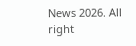News 2026. All right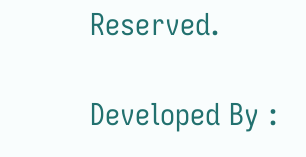Reserved.

Developed By :